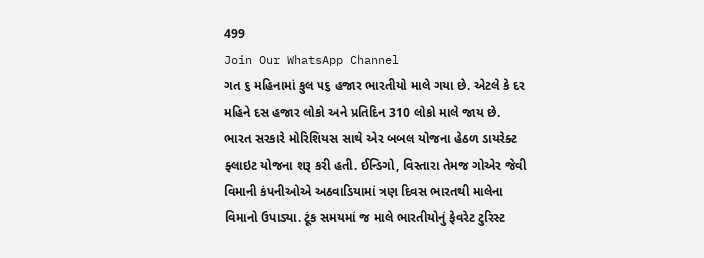499
Join Our WhatsApp Channel
ગત ૬ મહિનામાં કુલ ૫૬ હજાર ભારતીયો માલે ગયા છે. એટલે કે દર મહિને દસ હજાર લોકો અને પ્રતિદિન 310 લોકો માલે જાય છે.
ભારત સરકારે મોરિશિયસ સાથે એર બબલ યોજના હેઠળ ડાયરેક્ટ ફ્લાઇટ યોજના શરૂ કરી હતી. ઈન્ડિગો, વિસ્તારા તેમજ ગોએર જેવી વિમાની કંપનીઓએ અઠવાડિયામાં ત્રણ દિવસ ભારતથી માલેના વિમાનો ઉપાડ્યા. ટૂંક સમયમાં જ માલે ભારતીયોનું ફેવરેટ ટુરિસ્ટ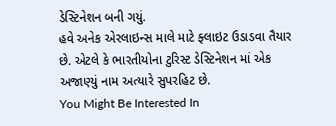ડેસ્ટિનેશન બની ગયું.
હવે અનેક એરલાઇન્સ માલે માટે ફ્લાઇટ ઉડાડવા તૈયાર છે. એટલે કે ભારતીયોના ટુરિસ્ટ ડેસ્ટિનેશન માં એક અજાણ્યું નામ અત્યારે સુપરહિટ છે.
You Might Be Interested In